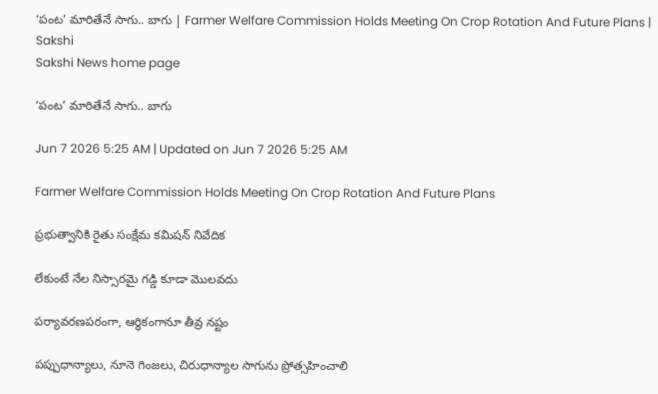‘పంట’ మారితేనే సాగు.. బాగు | Farmer Welfare Commission Holds Meeting On Crop Rotation And Future Plans | Sakshi
Sakshi News home page

‘పంట’ మారితేనే సాగు.. బాగు

Jun 7 2026 5:25 AM | Updated on Jun 7 2026 5:25 AM

Farmer Welfare Commission Holds Meeting On Crop Rotation And Future Plans

ప్రభుత్వానికి రైతు సంక్షేమ కమిషన్‌ నివేదిక

లేకుంటే నేల నిస్సారమై గడ్డి కూడా మొలవదు

పర్యావరణపరంగా, ఆర్థికంగానూ తీవ్ర నష్టం

పప్పుధాన్యాలు, నూనె గింజలు, చిరుధాన్యాల సాగును ప్రోత్సహించాలి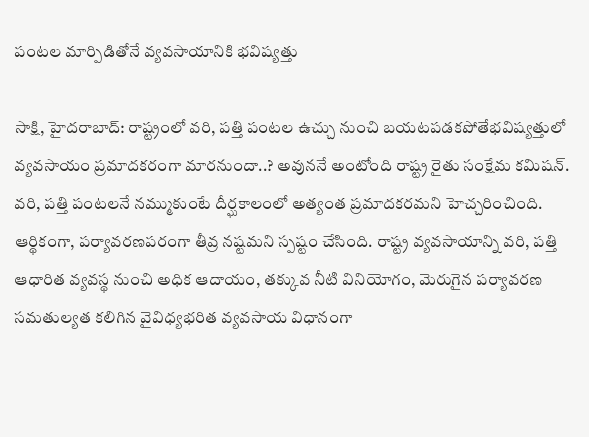పంటల మార్పిడితోనే వ్యవసాయానికి భవిష్యత్తు

సాక్షి, హైదరాబాద్‌: రాష్ట్రంలో వరి, పత్తి పంటల ఉచ్చు నుంచి బయటపడకపోతేభవిష్యత్తులో వ్యవసాయం ప్రమాదకరంగా మారనుందా..? అవుననే అంటోంది రాష్ట్ర రైతు సంక్షేమ కమిషన్‌. వరి, పత్తి పంటలనే నమ్ముకుంటే దీర్ఘకాలంలో అత్యంత ప్రమాదకరమని హెచ్చరించింది. ఆర్థికంగా, పర్యావరణపరంగా తీవ్ర నష్టమని స్పష్టం చేసింది. రాష్ట్ర వ్యవసాయాన్ని వరి, పత్తి ఆధారిత వ్యవస్థ నుంచి అధిక ఆదాయం, తక్కువ నీటి వినియోగం, మెరుగైన పర్యావరణ సమతుల్యత కలిగిన వైవిధ్యభరిత వ్యవసాయ విధానంగా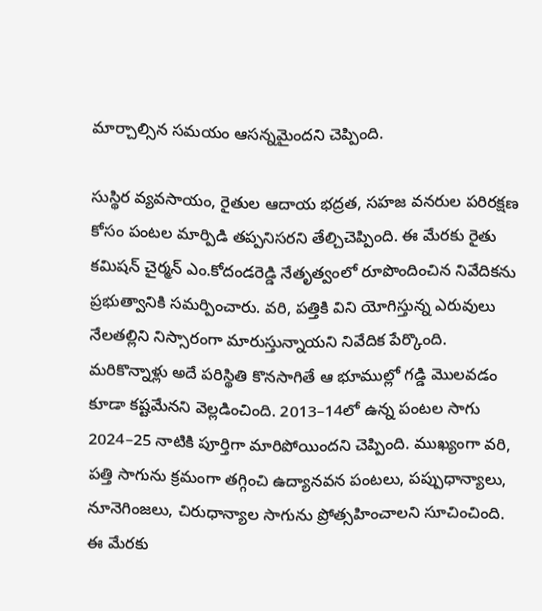మార్చాల్సిన సమయం ఆసన్నమైందని చెప్పింది.

సుస్థిర వ్యవసాయం, రైతుల ఆదాయ భద్రత, సహజ వనరుల పరిరక్షణ కోసం పంటల మార్పిడి తప్పనిసరని తేల్చిచెప్పింది. ఈ మేరకు రైతు కమిషన్‌ చైర్మన్‌ ఎం.కోదండరెడ్డి నేతృత్వంలో రూపొందించిన నివేదికను ప్రభుత్వానికి సమర్పించారు. వరి, పత్తికి విని యోగిస్తున్న ఎరువులు నేలతల్లిని నిస్సారంగా మారుస్తున్నాయని నివేదిక పేర్కొంది. మరికొన్నాళ్లు అదే పరిస్థితి కొనసాగితే ఆ భూముల్లో గడ్డి మొలవడం కూడా కష్టమేనని వెల్లడించింది. 2013–14లో ఉన్న పంటల సాగు 2024–25 నాటికి పూర్తిగా మారిపోయిందని చెప్పింది. ముఖ్యంగా వరి, పత్తి సాగును క్రమంగా తగ్గించి ఉద్యానవన పంటలు, పప్పుధాన్యాలు, నూనెగింజలు, చిరుధాన్యాల సాగును ప్రోత్సహించాలని సూచించింది. ఈ మేరకు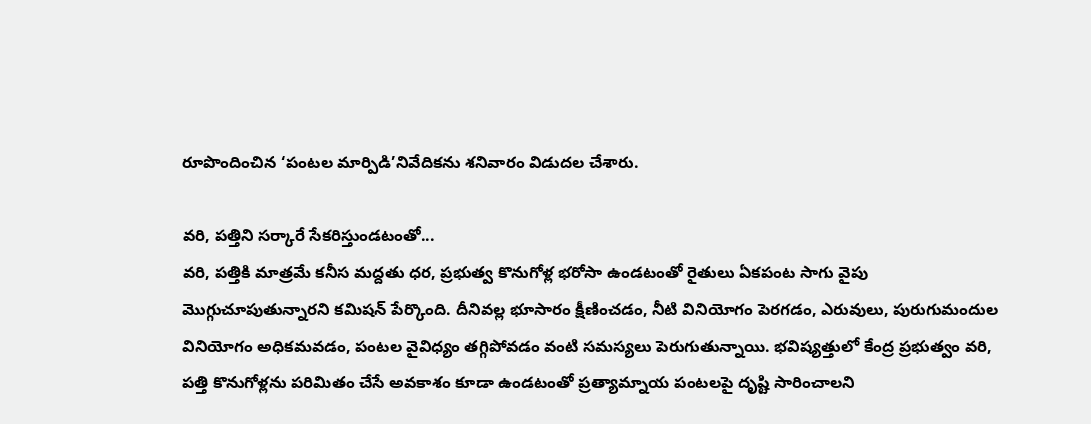రూపొందించిన ‘పంటల మార్పిడి’నివేదికను శనివారం విడుదల చేశారు.

వరి, పత్తిని సర్కారే సేకరిస్తుండటంతో...
వరి, పత్తికి మాత్రమే కనీస మద్దతు ధర, ప్రభుత్వ కొనుగోళ్ల భరోసా ఉండటంతో రైతులు ఏకపంట సాగు వైపు మొగ్గుచూపుతున్నారని కమిషన్‌ పేర్కొంది. దీనివల్ల భూసారం క్షీణించడం, నీటి వినియోగం పెరగడం, ఎరువులు, పురుగుమందుల వినియోగం అధికమవడం, పంటల వైవిధ్యం తగ్గిపోవడం వంటి సమస్యలు పెరుగుతున్నాయి. భవిష్యత్తులో కేంద్ర ప్రభుత్వం వరి, పత్తి కొనుగోళ్లను పరిమితం చేసే అవకాశం కూడా ఉండటంతో ప్రత్యామ్నాయ పంటలపై దృష్టి సారించాలని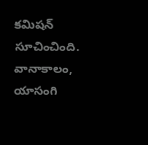కమిషన్‌ సూచించింది. వానాకాలం, యాసంగి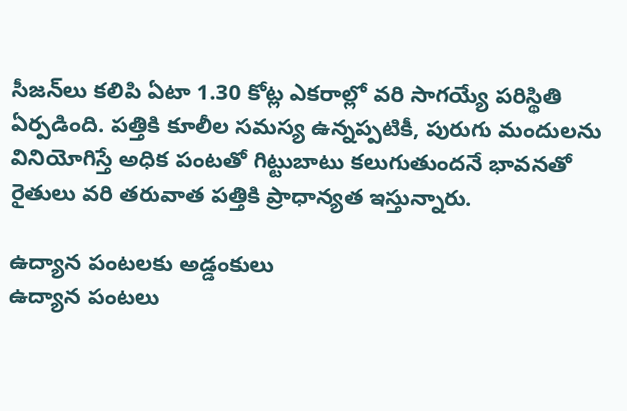సీజన్‌లు కలిపి ఏటా 1.30 కోట్ల ఎకరాల్లో వరి సాగయ్యే పరిస్థితి ఏర్పడింది. పత్తికి కూలీల సమస్య ఉన్నప్పటికీ, పురుగు మందులను వినియోగిస్తే అధిక పంటతో గిట్టుబాటు కలుగుతుందనే భావనతో రైతులు వరి తరువాత పత్తికి ప్రాధాన్యత ఇస్తున్నారు.

ఉద్యాన పంటలకు అడ్డంకులు
ఉద్యాన పంటలు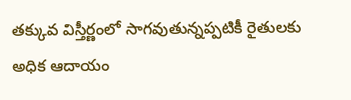తక్కువ విస్తీర్ణంలో సాగవుతున్నప్పటికీ రైతులకు అధిక ఆదాయం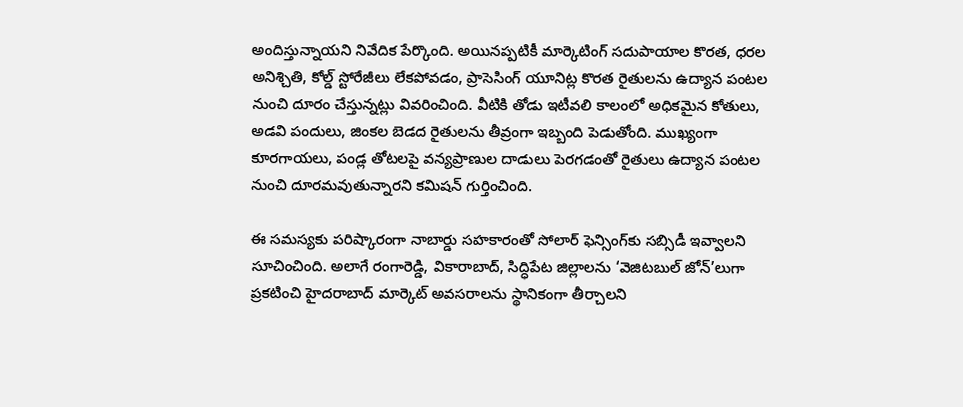అందిస్తున్నాయని నివేదిక పేర్కొంది. అయినప్పటికీ మార్కెటింగ్‌ సదుపాయాల కొరత, ధరల అనిశ్చితి, కోల్డ్‌ స్టోరేజీలు లేకపోవడం, ప్రాసెసింగ్‌ యూనిట్ల కొరత రైతులను ఉద్యాన పంటల నుంచి దూరం చేస్తున్నట్లు వివరించింది. వీటికి తోడు ఇటీవలి కాలంలో అధికమైన కోతులు, అడవి పందులు, జింకల బెడద రైతులను తీవ్రంగా ఇబ్బంది పెడుతోంది. ముఖ్యంగా కూరగాయలు, పండ్ల తోటలపై వన్యప్రాణుల దాడులు పెరగడంతో రైతులు ఉద్యాన పంటల నుంచి దూరమవుతున్నారని కమిషన్‌ గుర్తించింది.

ఈ సమస్యకు పరిష్కారంగా నాబార్డు సహకారంతో సోలార్‌ ఫెన్సింగ్‌కు సబ్సిడీ ఇవ్వాలని సూచించింది. అలాగే రంగారెడ్డి, వికారాబాద్, సిద్ధిపేట జిల్లాలను ‘వెజిటబుల్‌ జోన్‌’లుగా ప్రకటించి హైదరాబాద్‌ మార్కెట్‌ అవసరాలను స్థానికంగా తీర్చాలని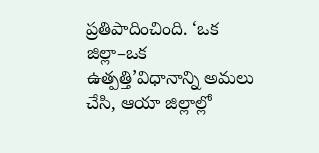ప్రతిపాదించింది. ‘ఒక జిల్లా–ఒక ఉత్పత్తి’విధానాన్ని అమలు చేసి, ఆయా జిల్లాల్లో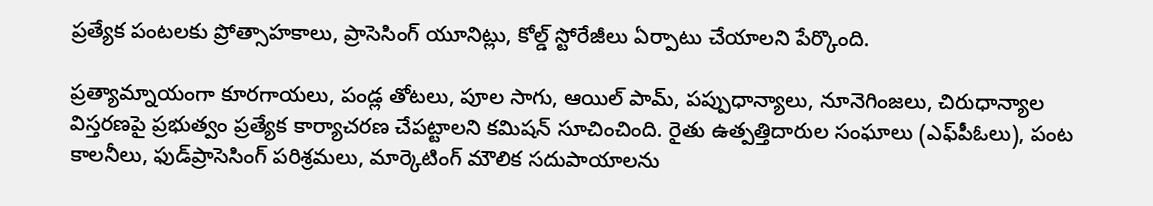ప్రత్యేక పంటలకు ప్రోత్సాహకాలు, ప్రాసెసింగ్‌ యూనిట్లు, కోల్డ్‌ స్టోరేజీలు ఏర్పాటు చేయాలని పేర్కొంది.

ప్రత్యామ్నాయంగా కూరగాయలు, పండ్ల తోటలు, పూల సాగు, ఆయిల్‌ పామ్, పప్పుధాన్యాలు, నూనెగింజలు, చిరుధాన్యాల విస్తరణపై ప్రభుత్వం ప్రత్యేక కార్యాచరణ చేపట్టాలని కమిషన్‌ సూచించింది. రైతు ఉత్పత్తిదారుల సంఘాలు (ఎఫ్‌పీఓలు), పంట కాలనీలు, ఫుడ్‌ప్రాసెసింగ్‌ పరిశ్రమలు, మార్కెటింగ్‌ మౌలిక సదుపాయాలను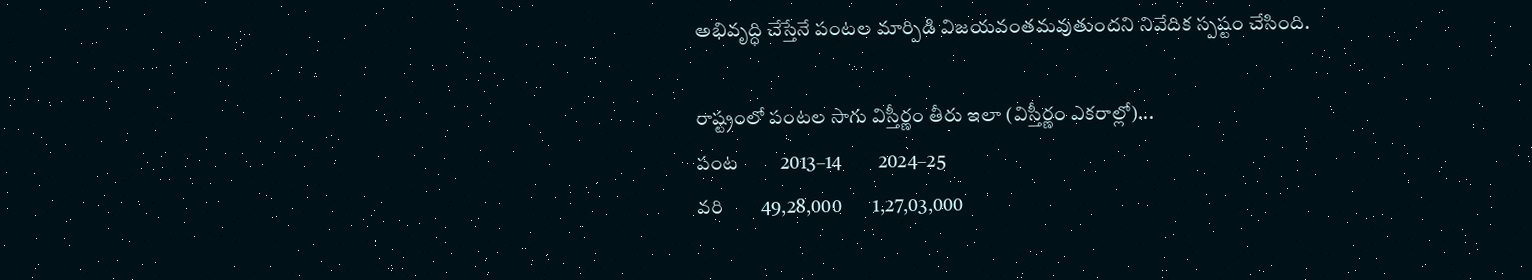అభివృద్ధి చేస్తేనే పంటల మార్పిడి విజయవంతమవుతుందని నివేదిక స్పష్టం చేసింది.

రాష్ట్రంలో పంటల సాగు విస్తీర్ణం తీరు ఇలా (విస్తీర్ణం ఎకరాల్లో)...
పంట         2013–14         2024–25
వరి        49,28,000        1,27,03,000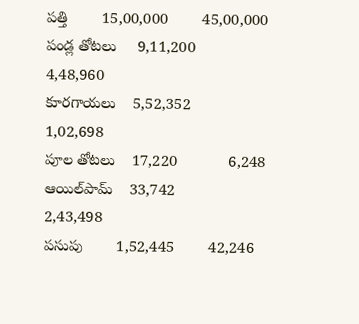పత్తి        15,00,000        45,00,000
పండ్ల తోటలు     9,11,200         4,48,960
కూరగాయలు    5,52,352        1,02,698
పూల తోటలు    17,220            6,248
ఆయిల్‌పామ్‌    33,742            2,43,498
పసుపు        1,52,445        42,246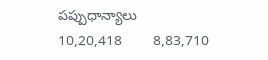పప్పుధాన్యాలు    10,20,418        8,83,710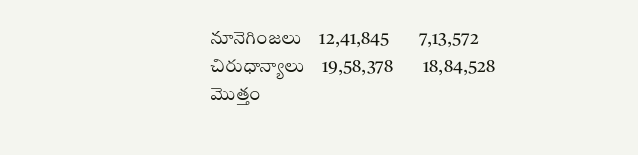నూనెగింజలు    12,41,845        7,13,572
చిరుధాన్యాలు    19,58,378        18,84,528
మొత్తం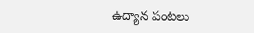ఉద్యాన పంటలు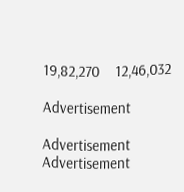19,82,270    12,46,032

Advertisement

Advertisement
Advertisement